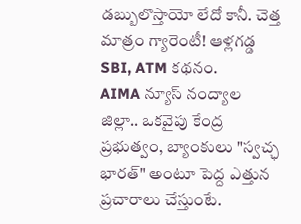డబ్బులొస్తాయో లేదో కానీ. చెత్త మాత్రం గ్యారెంటీ! ఆళ్లగడ్డ SBI, ATM కథనం.
AIMA న్యూస్ నంద్యాల జిల్లా.. ఒకవైపు కేంద్ర ప్రభుత్వం, బ్యాంకులు "స్వచ్ఛ భారత్" అంటూ పెద్ద ఎత్తున ప్రచారాలు చేస్తుంటే.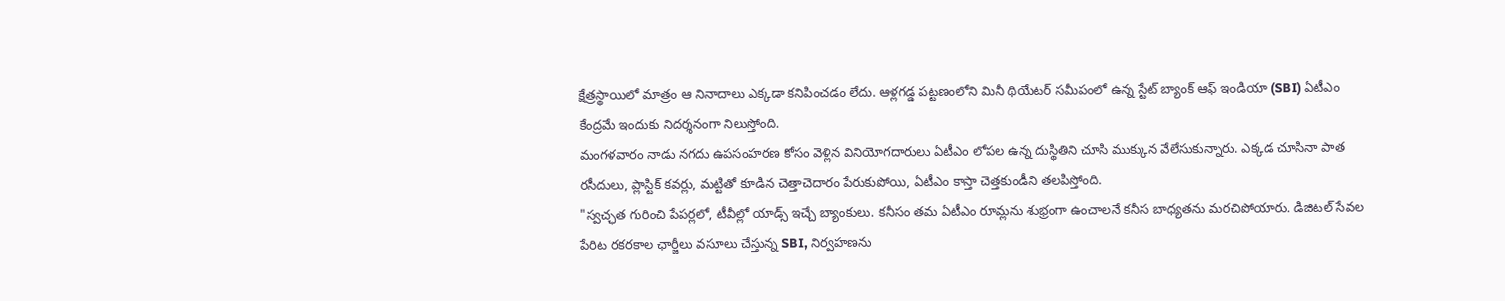క్షేత్రస్థాయిలో మాత్రం ఆ నినాదాలు ఎక్కడా కనిపించడం లేదు. ఆళ్లగడ్డ పట్టణంలోని మినీ థియేటర్ సమీపంలో ఉన్న స్టేట్ బ్యాంక్ ఆఫ్ ఇండియా (SBI) ఏటీఎం కేంద్రమే ఇందుకు నిదర్శనంగా నిలుస్తోంది.
మంగళవారం నాడు నగదు ఉపసంహరణ కోసం వెళ్లిన వినియోగదారులు ఏటీఎం లోపల ఉన్న దుస్థితిని చూసి ముక్కున వేలేసుకున్నారు. ఎక్కడ చూసినా పాత రసీదులు, ప్లాస్టిక్ కవర్లు, మట్టితో కూడిన చెత్తాచెదారం పేరుకుపోయి, ఏటీఎం కాస్తా చెత్తకుండీని తలపిస్తోంది.
"స్వచ్ఛత గురించి పేపర్లలో, టీవీల్లో యాడ్స్ ఇచ్చే బ్యాంకులు. కనీసం తమ ఏటీఎం రూమ్లను శుభ్రంగా ఉంచాలనే కనీస బాధ్యతను మరచిపోయారు. డిజిటల్ సేవల పేరిట రకరకాల ఛార్జీలు వసూలు చేస్తున్న SBI, నిర్వహణను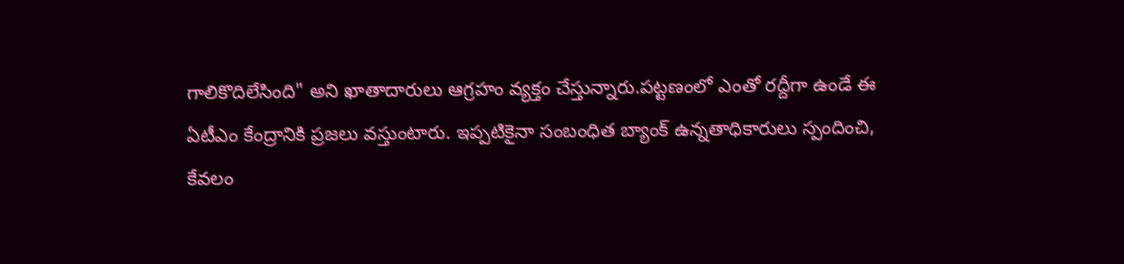గాలికొదిలేసింది" అని ఖాతాదారులు ఆగ్రహం వ్యక్తం చేస్తున్నారు.పట్టణంలో ఎంతో రద్దీగా ఉండే ఈ ఏటీఎం కేంద్రానికి ప్రజలు వస్తుంటారు. ఇప్పటికైనా సంబంధిత బ్యాంక్ ఉన్నతాధికారులు స్పందించి, కేవలం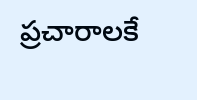ప్రచారాలకే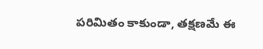పరిమితం కాకుండా, తక్షణమే ఈ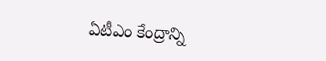ఏటీఎం కేంద్రాన్ని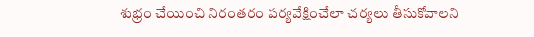శుభ్రం చేయించి నిరంతరం పర్యవేక్షించేలా చర్యలు తీసుకోవాలని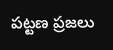పట్టణ ప్రజలు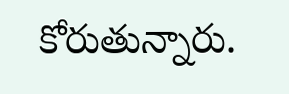కోరుతున్నారు.